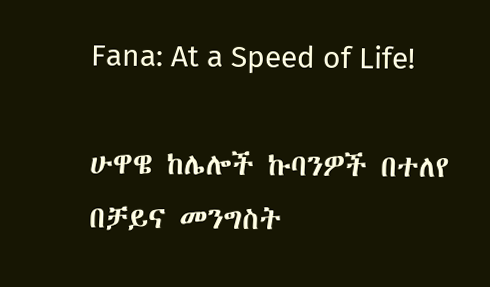Fana: At a Speed of Life!

ሁዋዌ ከሌሎች ኩባንዎች በተለየ በቻይና መንግስት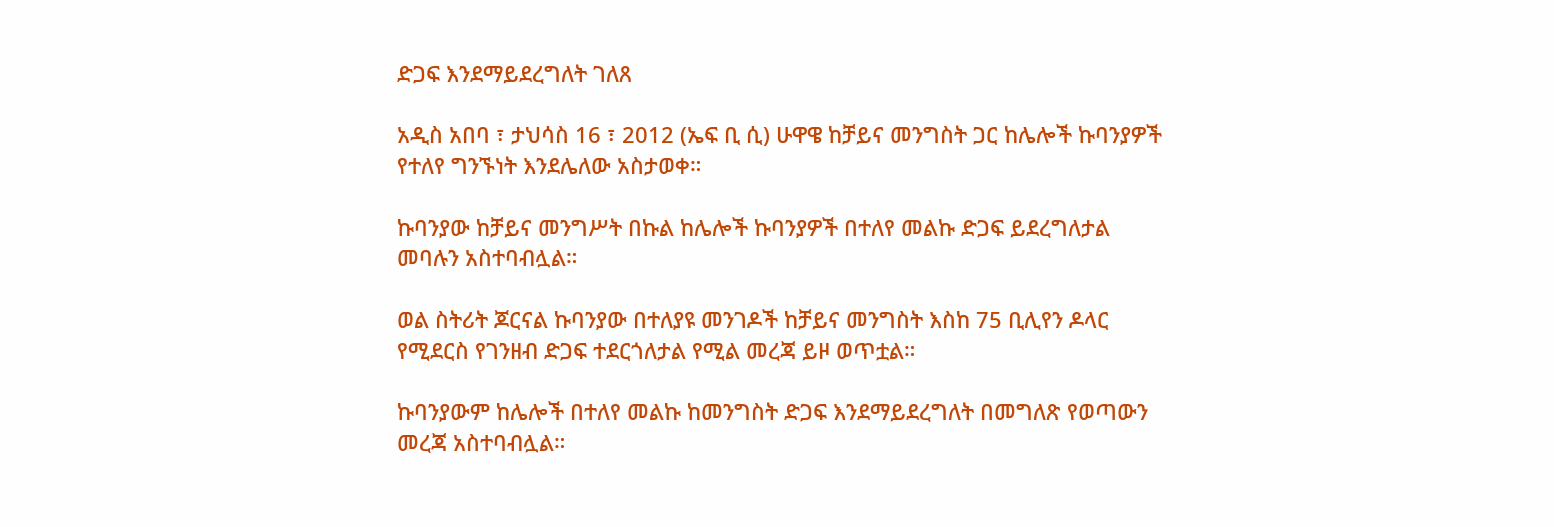ድጋፍ እንደማይደረግለት ገለጸ

አዲስ አበባ ፣ ታህሳስ 16 ፣ 2012 (ኤፍ ቢ ሲ) ሁዋዌ ከቻይና መንግስት ጋር ከሌሎች ኩባንያዎች የተለየ ግንኙነት እንደሌለው አስታወቀ።

ኩባንያው ከቻይና መንግሥት በኩል ከሌሎች ኩባንያዎች በተለየ መልኩ ድጋፍ ይደረግለታል መባሉን አስተባብሏል።

ወል ስትሪት ጆርናል ኩባንያው በተለያዩ መንገዶች ከቻይና መንግስት እስከ 75 ቢሊየን ዶላር የሚደርስ የገንዘብ ድጋፍ ተደርጎለታል የሚል መረጃ ይዞ ወጥቷል።

ኩባንያውም ከሌሎች በተለየ መልኩ ከመንግስት ድጋፍ እንደማይደረግለት በመግለጽ የወጣውን መረጃ አስተባብሏል።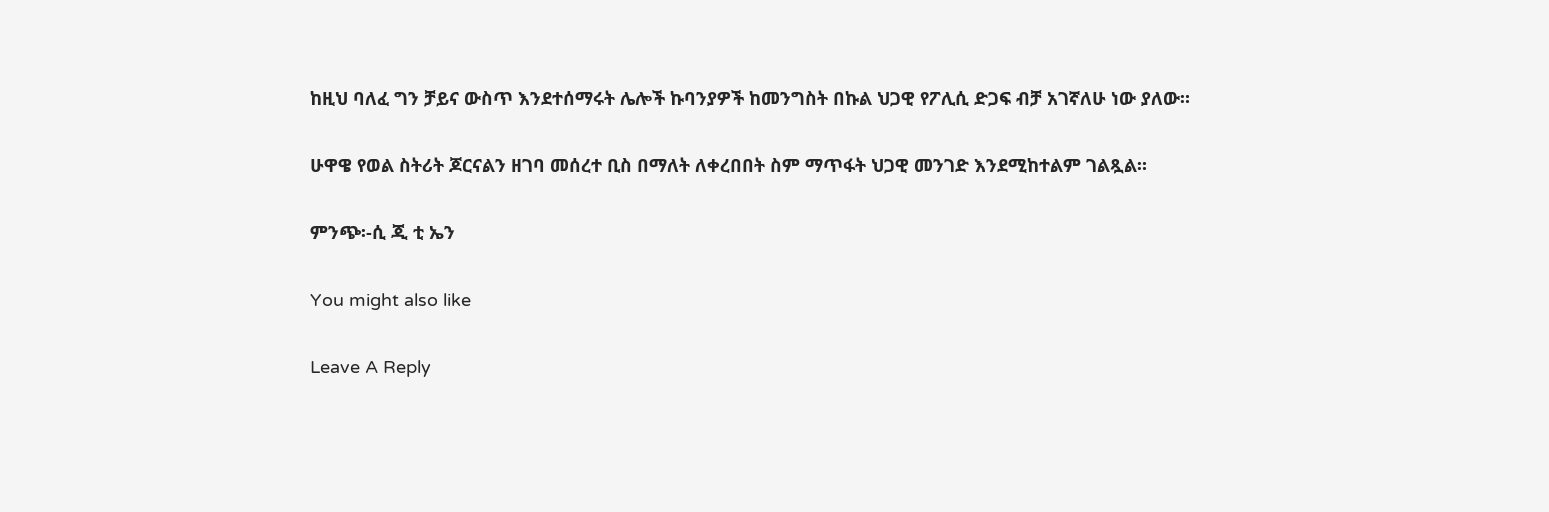ከዚህ ባለፈ ግን ቻይና ውስጥ እንደተሰማሩት ሌሎች ኩባንያዎች ከመንግስት በኩል ህጋዊ የፖሊሲ ድጋፍ ብቻ አገኛለሁ ነው ያለው።

ሁዋዌ የወል ስትሪት ጆርናልን ዘገባ መሰረተ ቢስ በማለት ለቀረበበት ስም ማጥፋት ህጋዊ መንገድ እንደሚከተልም ገልጿል።

ምንጭ፡-ሲ ጂ ቲ ኤን

You might also like

Leave A Reply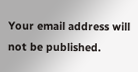Your email address will not be published.